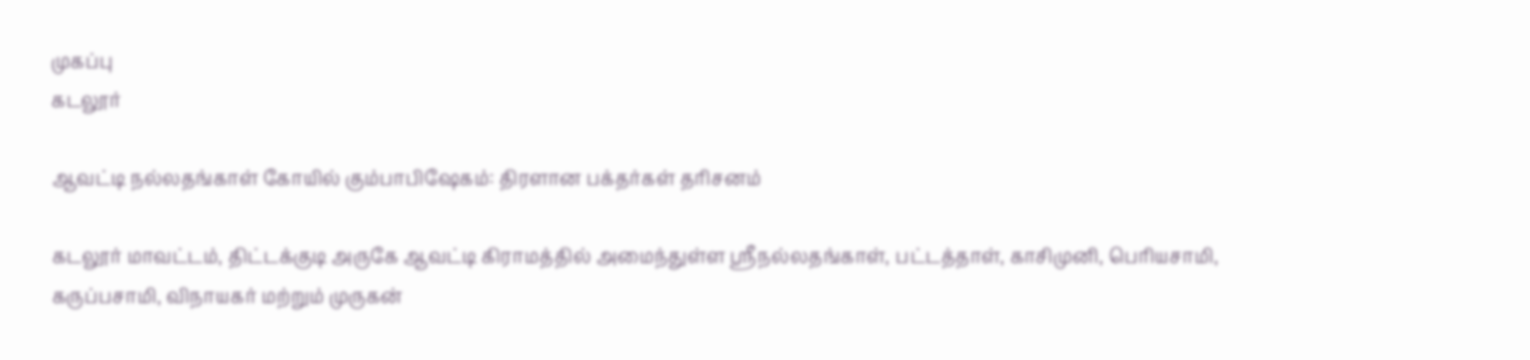முகப்பு
கடலூர்

ஆவட்டி நல்லதங்காள் கோயில் கும்பாபிஷேகம்: திரளான பக்தர்கள் தரிசனம்

கடலூர் மாவட்டம், திட்டக்குடி அருகே ஆவட்டி கிராமத்தில் அமைந்துள்ள ஸ்ரீநல்லதங்காள், பட்டத்தாள், காசிமுனி, பெரியசாமி, கருப்பசாமி, விநாயகர் மற்றும் முருகன்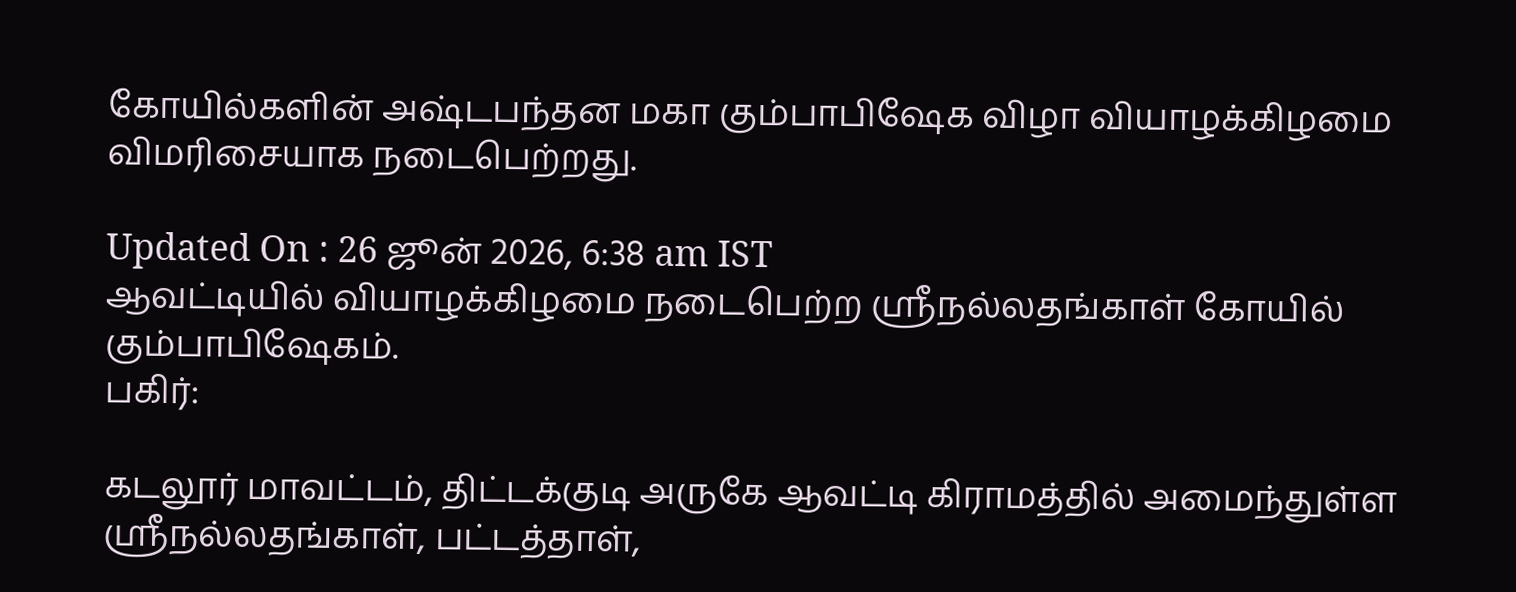கோயில்களின் அஷ்டபந்தன மகா கும்பாபிஷேக விழா வியாழக்கிழமை விமரிசையாக நடைபெற்றது.

Updated On : 26 ஜூன் 2026, 6:38 am IST
ஆவட்டியில் வியாழக்கிழமை நடைபெற்ற ஸ்ரீநல்லதங்காள் கோயில் கும்பாபிஷேகம்.
பகிர்:

கடலூர் மாவட்டம், திட்டக்குடி அருகே ஆவட்டி கிராமத்தில் அமைந்துள்ள ஸ்ரீநல்லதங்காள், பட்டத்தாள்,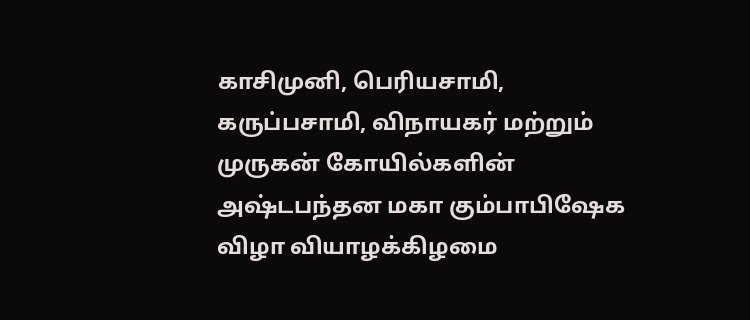காசிமுனி, பெரியசாமி, கருப்பசாமி, விநாயகர் மற்றும் முருகன் கோயில்களின் அஷ்டபந்தன மகா கும்பாபிஷேக விழா வியாழக்கிழமை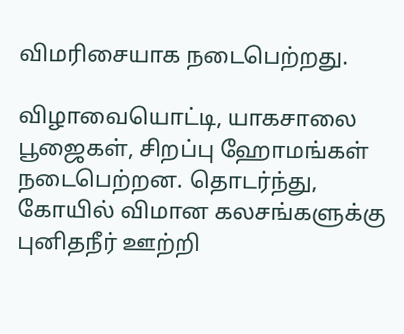விமரிசையாக நடைபெற்றது.

விழாவையொட்டி, யாகசாலை பூஜைகள், சிறப்பு ஹோமங்கள் நடைபெற்றன. தொடர்ந்து, கோயில் விமான கலசங்களுக்கு புனிதநீர் ஊற்றி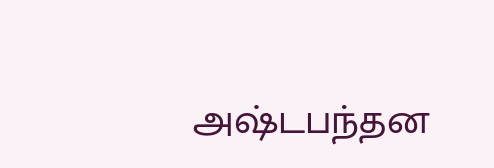அஷ்டபந்தன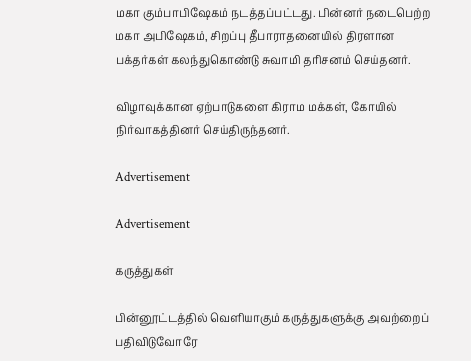மகா கும்பாபிஷேகம் நடத்தப்பட்டது. பின்னர் நடைபெற்ற மகா அபிஷேகம், சிறப்பு தீபாராதனையில் திரளான பக்தர்கள் கலந்துகொண்டு சுவாமி தரிசனம் செய்தனர்.

விழாவுக்கான ஏற்பாடுகளை கிராம மக்கள், கோயில் நிர்வாகத்தினர் செய்திருந்தனர்.

Advertisement

Advertisement

கருத்துகள்

பின்னூட்டத்தில் வெளியாகும் கருத்துகளுக்கு அவற்றைப் பதிவிடுவோரே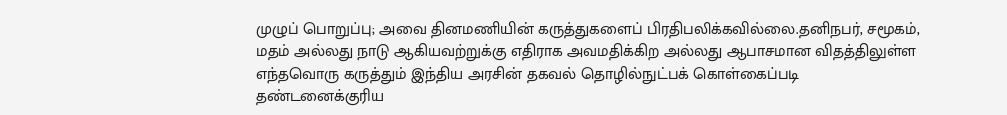முழுப் பொறுப்பு; அவை தினமணியின் கருத்துகளைப் பிரதிபலிக்கவில்லை.தனிநபர், சமூகம், மதம் அல்லது நாடு ஆகியவற்றுக்கு எதிராக அவமதிக்கிற அல்லது ஆபாசமான விதத்திலுள்ள எந்தவொரு கருத்தும் இந்திய அரசின் தகவல் தொழில்நுட்பக் கொள்கைப்படி தண்டனைக்குரிய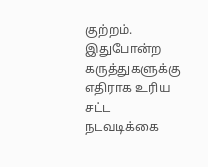குற்றம். இதுபோன்ற கருத்துகளுக்கு எதிராக உரிய சட்ட நடவடிக்கை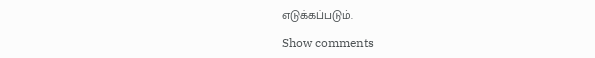எடுக்கப்படும்.

Show comments